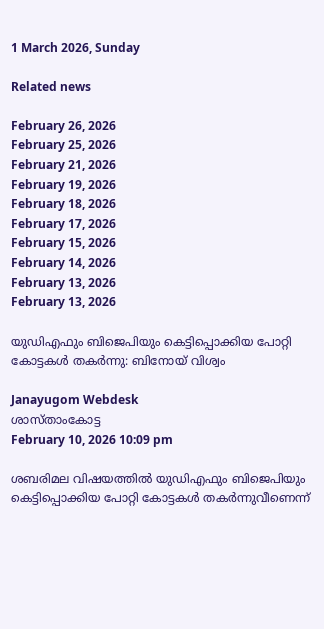1 March 2026, Sunday

Related news

February 26, 2026
February 25, 2026
February 21, 2026
February 19, 2026
February 18, 2026
February 17, 2026
February 15, 2026
February 14, 2026
February 13, 2026
February 13, 2026

യുഡിഎഫും ബിജെപിയും കെട്ടിപ്പൊക്കിയ പോറ്റി കോട്ടകൾ തകർന്നു: ബിനോയ് വിശ്വം

Janayugom Webdesk
ശാസ്താംകോട്ട
February 10, 2026 10:09 pm

ശബരിമല വിഷയത്തിൽ യുഡിഎഫും ബിജെപിയും കെട്ടിപ്പൊക്കിയ പോറ്റി കോട്ടകൾ തകർന്നുവീണെന്ന്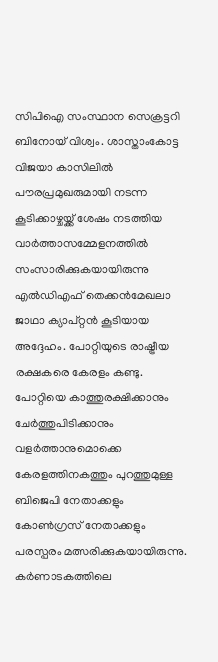സിപിഐ സംസ്ഥാന സെക്രട്ടറി ബിനോയ് വിശ്വം. ശാസ്താംകോട്ട വിജയാ കാസിലിൽ പൗരപ്രമുഖരുമായി നടന്ന കൂടിക്കാഴ്ചയ്ക്ക് ശേഷം നടത്തിയ വാർത്താസമ്മേളനത്തിൽ സംസാരിക്കുകയായിരുന്നു എല്‍ഡിഎഫ് തെക്കന്‍മേഖലാ ജാഥാ ക്യാപ്റ്റന്‍ കൂടിയായ അദ്ദേഹം. പോറ്റിയുടെ രാഷ്ട്രീയ രക്ഷകരെ കേരളം കണ്ടു. പോറ്റിയെ കാത്തുരക്ഷിക്കാനും ചേർത്തുപിടിക്കാനും വളർത്താനുമൊക്കെ കേരളത്തിനകത്തും പുറത്തുമുള്ള ബിജെപി നേതാക്കളും കോൺഗ്രസ് നേതാക്കളും പരസ്പരം മത്സരിക്കുകയായിരുന്നു. കർണാടകത്തിലെ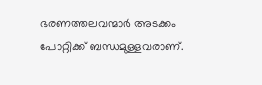ഭരണത്തലവന്മാർ അടക്കം പോറ്റിക്ക് ബന്ധമുള്ളവരാണ്.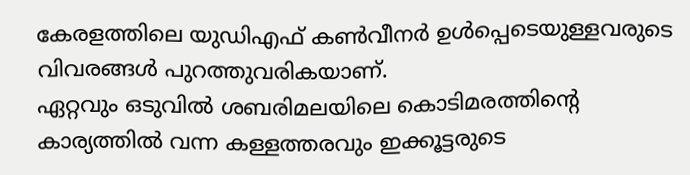കേരളത്തിലെ യുഡിഎഫ് കൺവീനർ ഉൾപ്പെടെയുള്ളവരുടെ വിവരങ്ങൾ പുറത്തുവരികയാണ്.
ഏറ്റവും ഒടുവിൽ ശബരിമലയിലെ കൊടിമരത്തിന്റെ കാര്യത്തിൽ വന്ന കള്ളത്തരവും ഇക്കൂട്ടരുടെ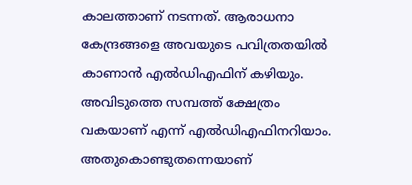കാലത്താണ് നടന്നത്. ആരാധനാ കേന്ദ്രങ്ങളെ അവയുടെ പവിത്രതയിൽ കാണാൻ എൽഡിഎഫിന് കഴിയും. അവിടുത്തെ സമ്പത്ത് ക്ഷേത്രം വകയാണ് എന്ന് എൽഡിഎഫിനറിയാം. അതുകൊണ്ടുതന്നെയാണ്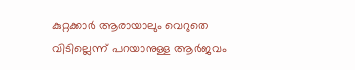കുറ്റക്കാർ ആരായാലും വെറുതെ വിടില്ലെന്ന് പറയാനുള്ള ആർജവം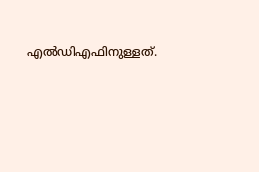എൽഡിഎഫിനുള്ളത്.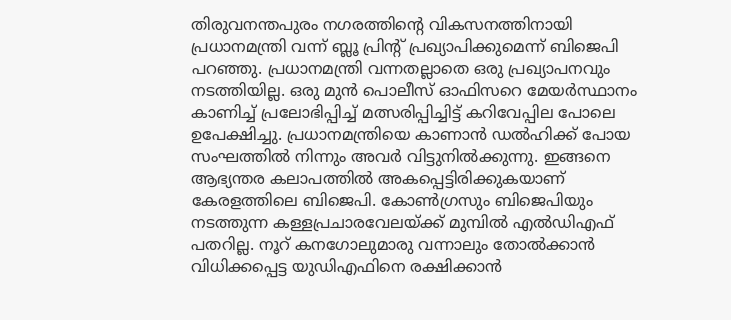തിരുവനന്തപുരം നഗരത്തിന്റെ വികസനത്തിനായി പ്രധാനമന്ത്രി വന്ന് ബ്ലൂ പ്രിന്റ് പ്രഖ്യാപിക്കുമെന്ന് ബിജെപി പറഞ്ഞു. പ്രധാനമന്ത്രി വന്നതല്ലാതെ ഒരു പ്രഖ്യാപനവും നടത്തിയില്ല. ഒരു മുന്‍ പൊലീസ് ഓഫിസറെ മേയർസ്ഥാനം കാണിച്ച് പ്രലോഭിപ്പിച്ച് മത്സരിപ്പിച്ചിട്ട് കറിവേപ്പില പോലെ ഉപേക്ഷിച്ചു. പ്രധാനമന്ത്രിയെ കാണാൻ ഡൽഹിക്ക് പോയ സംഘത്തിൽ നിന്നും അവർ വിട്ടുനിൽക്കുന്നു. ഇങ്ങനെ ആഭ്യന്തര കലാപത്തിൽ അകപ്പെട്ടിരിക്കുകയാണ് കേരളത്തിലെ ബിജെപി. കോൺഗ്രസും ബിജെപിയും നടത്തുന്ന കള്ളപ്രചാരവേലയ്ക്ക് മുമ്പിൽ എൽഡിഎഫ് പതറില്ല. നൂറ് കനഗോലുമാരു വന്നാലും തോൽക്കാൻ വിധിക്കപ്പെട്ട യുഡിഎഫിനെ രക്ഷിക്കാൻ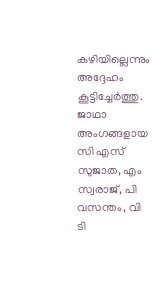കഴിയില്ലെന്നും അദ്ദേഹം കൂട്ടിച്ചേർത്തു. ജാഥാ അംഗങ്ങളായ സി എസ് സുജാത, എം സ്വരാജ്, പി വസന്തം, വി ടി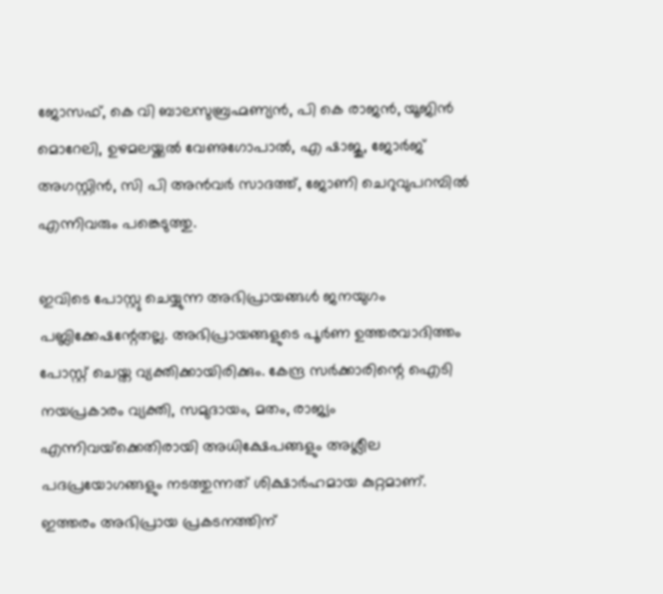ജോസഫ്, കെ വി ബാലസുബ്രഹ്മണ്യൻ, പി കെ രാജൻ, യൂജിൻ മൊറേലി, ഉഴമലയ്ക്കൽ വേണുഗോപാൽ, എ ഷാജു, ജോർജ് അഗസ്റ്റിൻ, സി പി അൻവർ സാദത്ത്, ജോണി ചെറുവുപറമ്പിൽ എന്നിവരും പങ്കെടുത്തു.

ഇവിടെ പോസ്റ്റു ചെയ്യുന്ന അഭിപ്രായങ്ങള്‍ ജനയുഗം പബ്ലിക്കേഷന്റേതല്ല. അഭിപ്രായങ്ങളുടെ പൂര്‍ണ ഉത്തരവാദിത്തം പോസ്റ്റ് ചെയ്ത വ്യക്തിക്കായിരിക്കും. കേന്ദ്ര സര്‍ക്കാരിന്റെ ഐടി നയപ്രകാരം വ്യക്തി, സമുദായം, മതം, രാജ്യം എന്നിവയ്‌ക്കെതിരായി അധിക്ഷേപങ്ങളും അശ്ലീല പദപ്രയോഗങ്ങളും നടത്തുന്നത് ശിക്ഷാര്‍ഹമായ കുറ്റമാണ്. ഇത്തരം അഭിപ്രായ പ്രകടനത്തിന്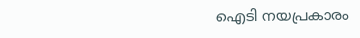ഐടി നയപ്രകാരം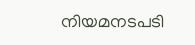നിയമനടപടി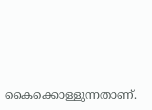കൈക്കൊള്ളുന്നതാണ്.